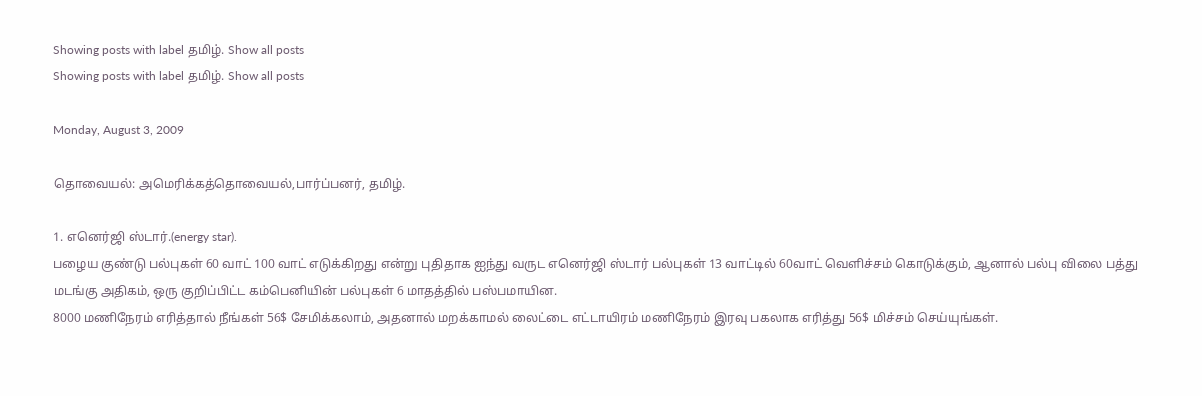Showing posts with label தமிழ். Show all posts
Showing posts with label தமிழ். Show all posts

Monday, August 3, 2009

தொவையல்: அமெரிக்கத்தொவையல்,பார்ப்பனர், தமிழ்.

1. எனெர்ஜி ஸ்டார்.(energy star).
பழைய குண்டு பல்புகள் 60 வாட் 100 வாட் எடுக்கிறது என்று புதிதாக ஐந்து வருட எனெர்ஜி ஸ்டார் பல்புகள் 13 வாட்டில் 60வாட் வெளிச்சம் கொடுக்கும், ஆனால் பல்பு விலை பத்து மடங்கு அதிகம், ஒரு குறிப்பிட்ட கம்பெனியின் பல்புகள் 6 மாதத்தில் பஸ்பமாயின.
8000 மணிநேரம் எரித்தால் நீங்கள் 56$ சேமிக்கலாம், அதனால் மறக்காமல் லைட்டை எட்டாயிரம் மணிநேரம் இரவு பகலாக எரித்து 56$ மிச்சம் செய்யுங்கள்.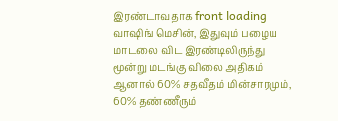இரண்டாவதாக front loading வாஷிங் மெசின், இதுவும் பழைய மாடலை விட இரண்டிலிருந்து மூன்று மடங்கு விலை அதிகம் ஆனால் 60% சதவீதம் மின்சாரமும், 60% தண்ணீரும்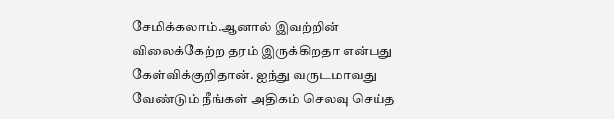சேமிக்கலாம்.ஆனால் இவற்றின் விலைக்கேற்ற தரம் இருக்கிறதா என்பது கேள்விக்குறிதான். ஐந்து வருடமாவது வேண்டும் நீங்கள் அதிகம் செலவு செய்த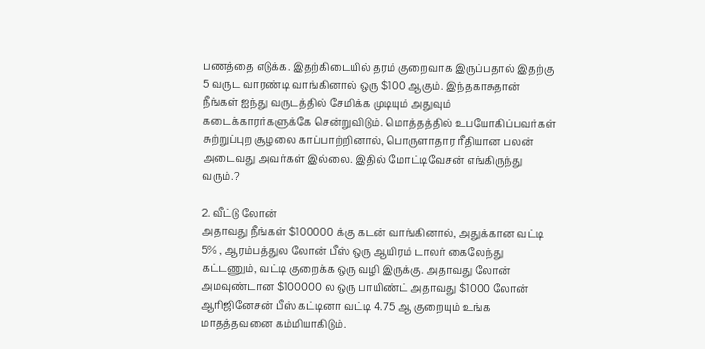பணத்தை எடுக்க. இதற்கிடையில் தரம் குறைவாக இருப்பதால் இதற்கு 5 வருட வாரண்டி வாங்கினால் ஒரு $100 ஆகும். இந்தகாசுதான் நீங்கள் ஐந்து வருடத்தில் சேமிக்க முடியும் அதுவும் கடைக்காரர்களுக்கே சென்றுவிடும். மொத்தத்தில் உபயோகிப்பவர்கள் சுற்றுப்புற சூழலை காப்பாற்றினால், பொருளாதார ரீதியான பலன் அடைவது அவர்கள் இல்லை. இதில் மோட்டிவேசன் எங்கிருந்து வரும்.?

2. வீட்டு லோன்
அதாவது நீங்கள் $100000 க்கு கடன் வாங்கினால், அதுக்கான வட்டி 5% , ஆரம்பத்துல லோன் பீஸ் ஒரு ஆயிரம் டாலர் கைலேந்து கட்டணும், வட்டி குறைக்க ஒரு வழி இருக்கு. அதாவது லோன் அமவுண்டான $100000 ல ஒரு பாயிண்ட் அதாவது $1000 லோன் ஆரிஜினேசன் பீஸ் கட்டினா வட்டி 4.75 ஆ குறையும் உங்க மாதத்தவனை கம்மியாகிடும்.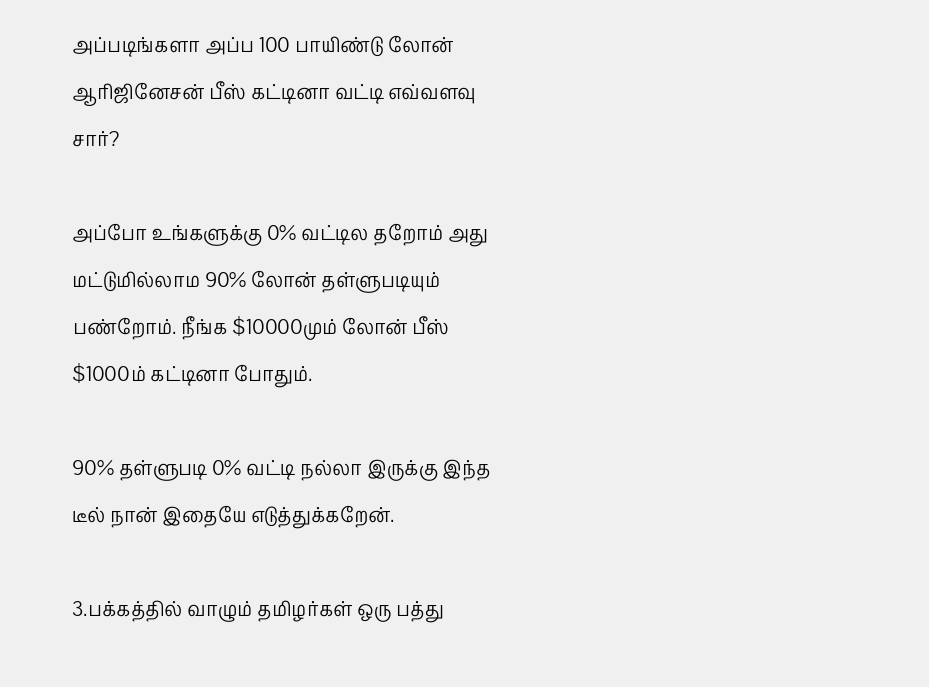அப்படிங்களா அப்ப 100 பாயிண்டு லோன் ஆரிஜினேசன் பீஸ் கட்டினா வட்டி எவ்வளவு சார்?

அப்போ உங்களுக்கு 0% வட்டில தறோம் அது மட்டுமில்லாம 90% லோன் தள்ளுபடியும் பண்றோம். நீங்க $10000மும் லோன் பீஸ் $1000ம் கட்டினா போதும்.

90% தள்ளுபடி 0% வட்டி நல்லா இருக்கு இந்த டீல் நான் இதையே எடுத்துக்கறேன்.

3.பக்கத்தில் வாழும் தமிழர்கள் ஒரு பத்து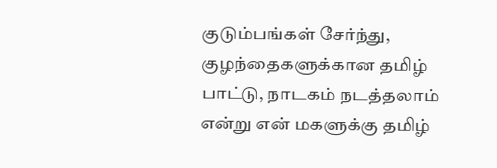குடும்பங்கள் சேர்ந்து, குழந்தைகளுக்கான தமிழ் பாட்டு, நாடகம் நடத்தலாம் என்று என் மகளுக்கு தமிழ்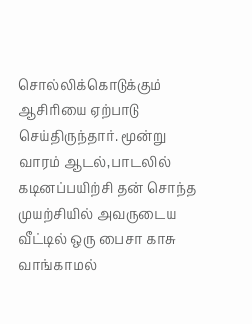சொல்லிக்கொடுக்கும் ஆசிரியை ஏற்பாடு செய்திருந்தார். மூன்று வாரம் ஆடல்,பாடலில் கடினப்பயிற்சி தன் சொந்த முயற்சியில் அவருடைய வீட்டில் ஒரு பைசா காசு வாங்காமல்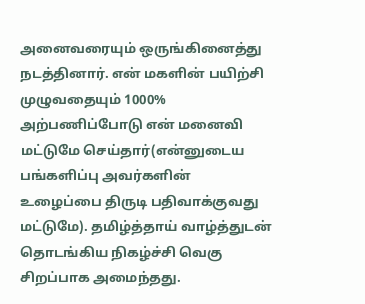அனைவரையும் ஒருங்கினைத்து நடத்தினார். என் மகளின் பயிற்சி முழுவதையும் 1000% அற்பணிப்போடு என் மனைவி மட்டுமே செய்தார்(என்னுடைய பங்களிப்பு அவர்களின் உழைப்பை திருடி பதிவாக்குவது மட்டுமே). தமிழ்த்தாய் வாழ்த்துடன் தொடங்கிய நிகழ்ச்சி வெகு சிறப்பாக அமைந்தது.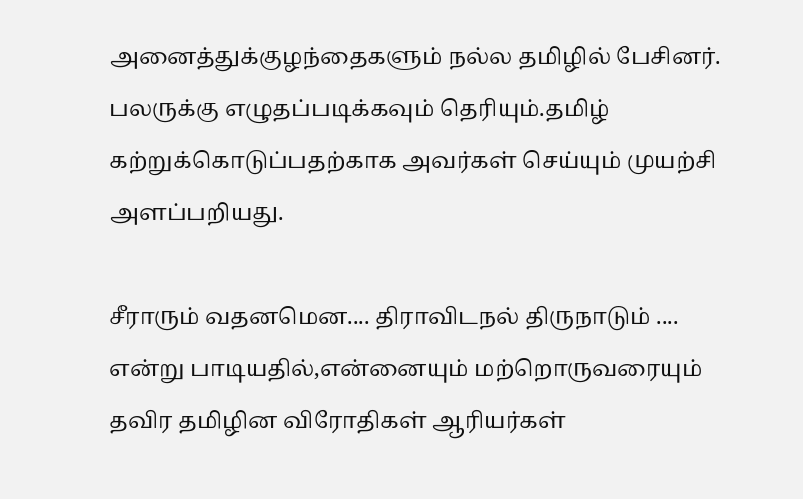அனைத்துக்குழந்தைகளும் நல்ல தமிழில் பேசினர். பலருக்கு எழுதப்படிக்கவும் தெரியும்.தமிழ் கற்றுக்கொடுப்பதற்காக அவர்கள் செய்யும் முயற்சி அளப்பறியது.

சீராரும் வதனமென.... திராவிடநல் திருநாடும் .... என்று பாடியதில்,என்னையும் மற்றொருவரையும் தவிர தமிழின விரோதிகள் ஆரியர்கள்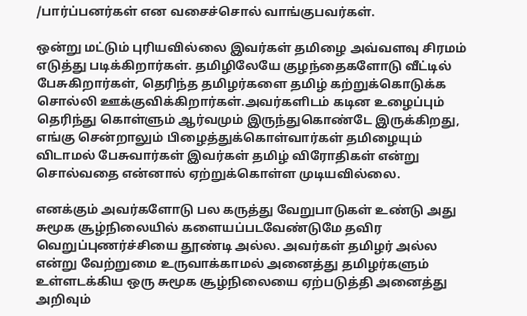/பார்ப்பனர்கள் என வசைச்சொல் வாங்குபவர்கள்.

ஒன்று மட்டும் புரியவில்லை இவர்கள் தமிழை அவ்வளவு சிரமம் எடுத்து படிக்கிறார்கள். தமிழிலேயே குழந்தைகளோடு வீட்டில் பேசுகிறார்கள், தெரிந்த தமிழர்களை தமிழ் கற்றுக்கொடுக்க சொல்லி ஊக்குவிக்கிறார்கள்.அவர்களிடம் கடின உழைப்பும் தெரிந்து கொள்ளும் ஆர்வமும் இருந்துகொண்டே இருக்கிறது, எங்கு சென்றாலும் பிழைத்துக்கொள்வார்கள் தமிழையும் விடாமல் பேசுவார்கள் இவர்கள் தமிழ் விரோதிகள் என்று சொல்வதை என்னால் ஏற்றுக்கொள்ள முடியவில்லை.

எனக்கும் அவர்களோடு பல கருத்து வேறுபாடுகள் உண்டு அது சுமூக சூழ்நிலையில் களையப்படவேண்டுமே தவிர வெறுப்புணர்ச்சியை தூண்டி அல்ல. அவர்கள் தமிழர் அல்ல என்று வேற்றுமை உருவாக்காமல் அனைத்து தமிழர்களும் உள்ளடக்கிய ஒரு சுமூக சூழ்நிலையை ஏற்படுத்தி அனைத்து அறிவும்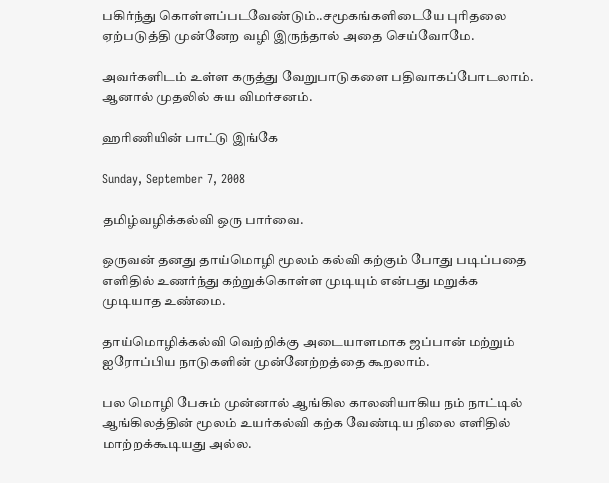பகிர்ந்து கொள்ளப்படவேண்டும்..சமூகங்களிடையே புரிதலை ஏற்படுத்தி முன்னேற வழி இருந்தால் அதை செய்வோமே.

அவர்களிடம் உள்ள கருத்து வேறுபாடுகளை பதிவாகப்போடலாம். ஆனால் முதலில் சுய விமர்சனம்.

ஹரிணியின் பாட்டு இங்கே

Sunday, September 7, 2008

தமிழ்வழிக்கல்வி ஒரு பார்வை.

ஒருவன் தனது தாய்மொழி மூலம் கல்வி கற்கும் போது படிப்பதை எளிதில் உணர்ந்து கற்றுக்கொள்ள முடியும் என்பது மறுக்க முடியாத உண்மை.

தாய்மொழிக்கல்வி வெற்றிக்கு அடையாளமாக ஜப்பான் மற்றும் ஐரோப்பிய நாடுகளின் முன்னேற்றத்தை கூறலாம்.

பல மொழி பேசும் முன்னால் ஆங்கில காலனியாகிய நம் நாட்டில் ஆங்கிலத்தின் மூலம் உயர்கல்வி கற்க வேண்டிய நிலை எளிதில் மாற்றக்கூடியது அல்ல.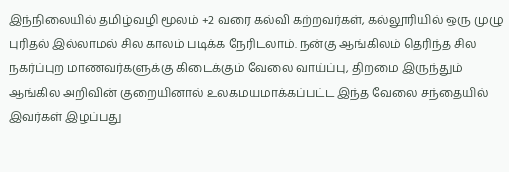இந்நிலையில் தமிழ்வழி மூலம் +2 வரை கல்வி கற்றவர்கள், கல்லூரியில் ஒரு முழு புரிதல் இல்லாமல் சில காலம் படிக்க நேரிடலாம். நன்கு ஆங்கிலம் தெரிந்த சில நகர்ப்புற மாணவர்களுக்கு கிடைக்கும் வேலை வாய்ப்பு, திறமை இருந்தும் ஆங்கில அறிவின் குறையினால் உலகமயமாக்கப்பட்ட இந்த வேலை சந்தையில் இவர்கள் இழப்பது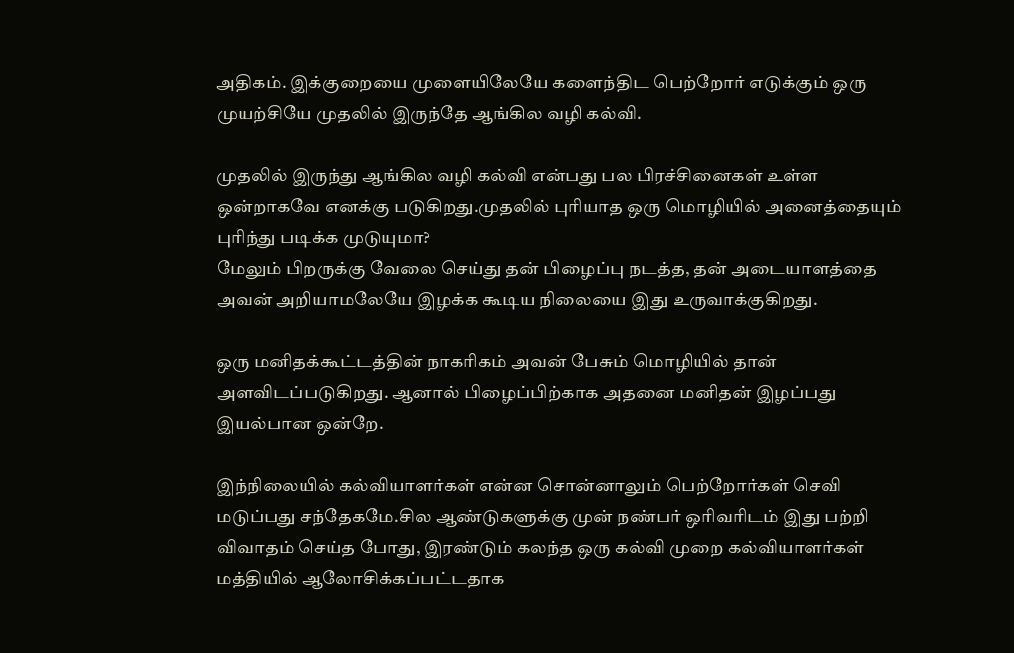அதிகம். இக்குறையை முளையிலேயே களைந்திட பெற்றோர் எடுக்கும் ஒரு முயற்சியே முதலில் இருந்தே ஆங்கில வழி கல்வி.

முதலில் இருந்து ஆங்கில வழி கல்வி என்பது பல பிரச்சினைகள் உள்ள ஒன்றாகவே எனக்கு படுகிறது.முதலில் புரியாத ஒரு மொழியில் அனைத்தையும் புரிந்து படிக்க முடுயுமா?
மேலும் பிறருக்கு வேலை செய்து தன் பிழைப்பு நடத்த, தன் அடையாளத்தை அவன் அறியாமலேயே இழக்க கூடிய நிலையை இது உருவாக்குகிறது.

ஒரு மனிதக்கூட்டத்தின் நாகரிகம் அவன் பேசும் மொழியில் தான் அளவிடப்படுகிறது. ஆனால் பிழைப்பிற்காக அதனை மனிதன் இழப்பது இயல்பான ஒன்றே.

இந்நிலையில் கல்வியாளர்கள் என்ன சொன்னாலும் பெற்றோர்கள் செவி மடுப்பது சந்தேகமே.சில ஆண்டுகளுக்கு முன் நண்பர் ஒரிவரிடம் இது பற்றி விவாதம் செய்த போது, இரண்டும் கலந்த ஒரு கல்வி முறை கல்வியாளர்கள் மத்தியில் ஆலோசிக்கப்பட்டதாக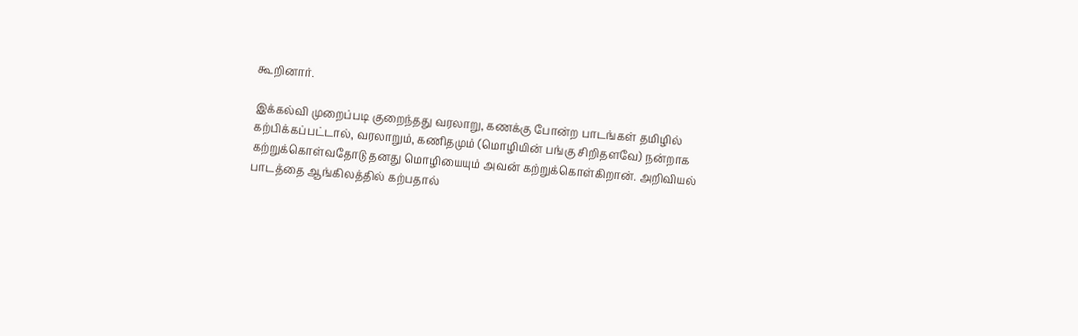கூறினார்.

இக்கல்வி முறைப்படி குறைந்தது வரலாறு, கணக்கு போன்ற பாடங்கள் தமிழில் கற்பிக்கப்பட்டால், வரலாறும், கணிதமும் (மொழியின் பங்கு சிறிதளவே) நன்றாக கற்றுக்கொள்வதோடு தனது மொழியையும் அவன் கற்றுக்கொள்கிறான். அறிவியல் பாடத்தை ஆங்கிலத்தில் கற்பதால்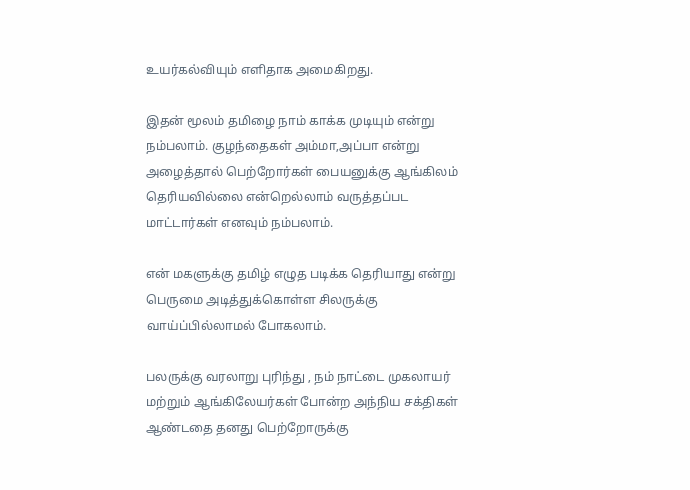உயர்கல்வியும் எளிதாக அமைகிறது.

இதன் மூலம் தமிழை நாம் காக்க முடியும் என்று நம்பலாம். குழந்தைகள் அம்மா,அப்பா என்று அழைத்தால் பெற்றோர்கள் பையனுக்கு ஆங்கிலம் தெரியவில்லை என்றெல்லாம் வருத்தப்பட மாட்டார்கள் எனவும் நம்பலாம்.

என் மகளுக்கு தமிழ் எழுத படிக்க தெரியாது என்று பெருமை அடித்துக்கொள்ள சிலருக்கு வாய்ப்பில்லாமல் போகலாம்.

பலருக்கு வரலாறு புரிந்து , நம் நாட்டை முகலாயர் மற்றும் ஆங்கிலேயர்கள் போன்ற அந்நிய சக்திகள் ஆண்டதை தனது பெற்றோருக்கு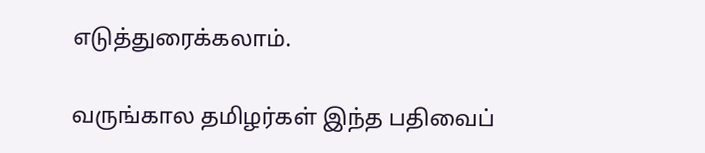எடுத்துரைக்கலாம்.

வருங்கால தமிழர்கள் இந்த பதிவைப்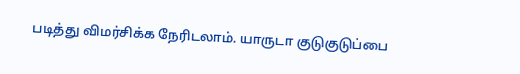படித்து விமர்சிக்க நேரிடலாம். யாருடா குடுகுடுப்பை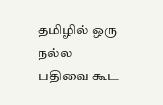தமிழில் ஒரு நல்ல பதிவை கூட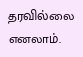தரவில்லை எனலாம்.